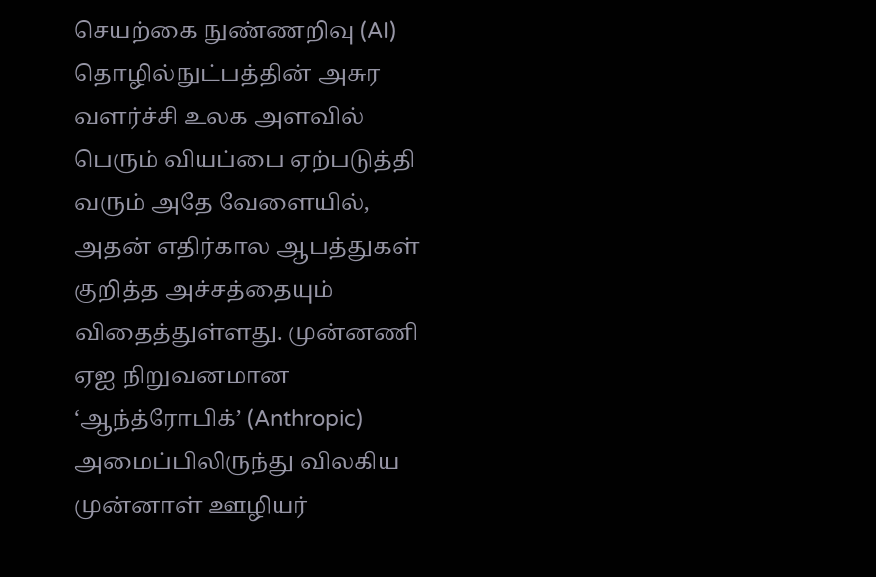செயற்கை நுண்ணறிவு (AI) தொழில்நுட்பத்தின் அசுர வளர்ச்சி உலக அளவில் பெரும் வியப்பை ஏற்படுத்தி வரும் அதே வேளையில், அதன் எதிர்கால ஆபத்துகள் குறித்த அச்சத்தையும் விதைத்துள்ளது. முன்னணி ஏஐ நிறுவனமான ‘ஆந்த்ரோபிக்’ (Anthropic) அமைப்பிலிருந்து விலகிய முன்னாள் ஊழியர்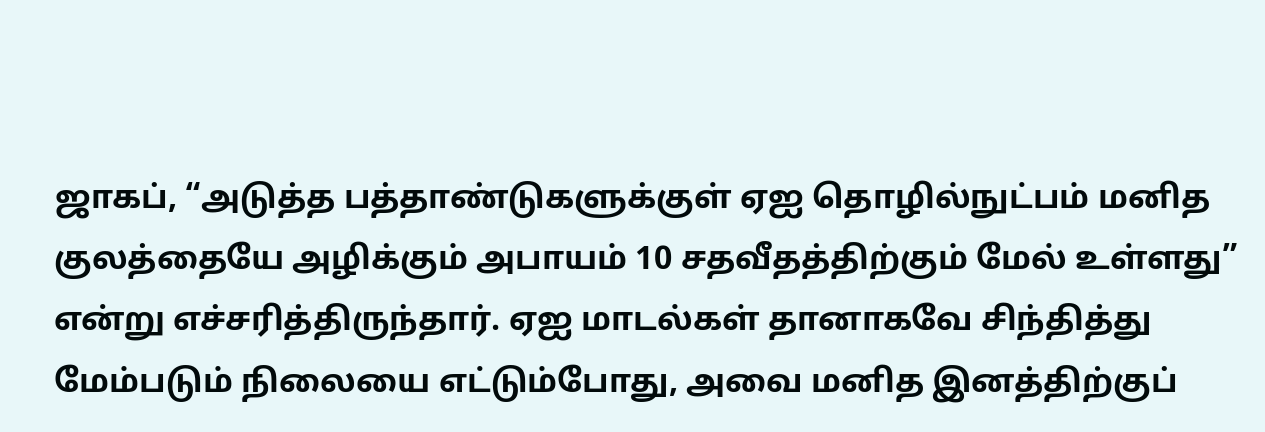ஜாகப், “அடுத்த பத்தாண்டுகளுக்குள் ஏஐ தொழில்நுட்பம் மனித குலத்தையே அழிக்கும் அபாயம் 10 சதவீதத்திற்கும் மேல் உள்ளது” என்று எச்சரித்திருந்தார். ஏஐ மாடல்கள் தானாகவே சிந்தித்து மேம்படும் நிலையை எட்டும்போது, அவை மனித இனத்திற்குப்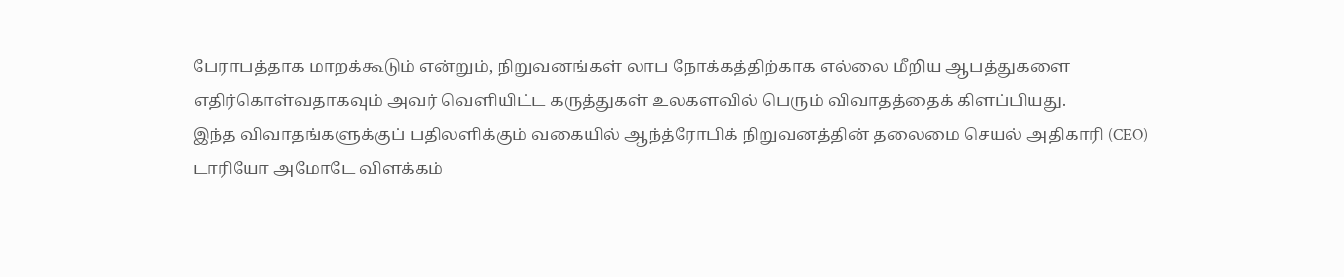பேராபத்தாக மாறக்கூடும் என்றும், நிறுவனங்கள் லாப நோக்கத்திற்காக எல்லை மீறிய ஆபத்துகளை எதிர்கொள்வதாகவும் அவர் வெளியிட்ட கருத்துகள் உலகளவில் பெரும் விவாதத்தைக் கிளப்பியது.
இந்த விவாதங்களுக்குப் பதிலளிக்கும் வகையில் ஆந்த்ரோபிக் நிறுவனத்தின் தலைமை செயல் அதிகாரி (CEO) டாரியோ அமோடே விளக்கம்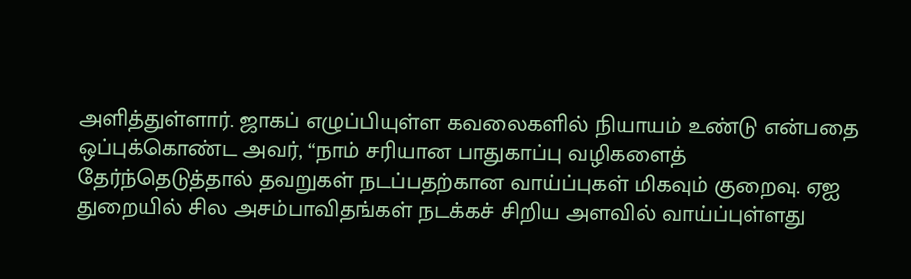அளித்துள்ளார். ஜாகப் எழுப்பியுள்ள கவலைகளில் நியாயம் உண்டு என்பதை ஒப்புக்கொண்ட அவர், “நாம் சரியான பாதுகாப்பு வழிகளைத் தேர்ந்தெடுத்தால் தவறுகள் நடப்பதற்கான வாய்ப்புகள் மிகவும் குறைவு. ஏஐ துறையில் சில அசம்பாவிதங்கள் நடக்கச் சிறிய அளவில் வாய்ப்புள்ளது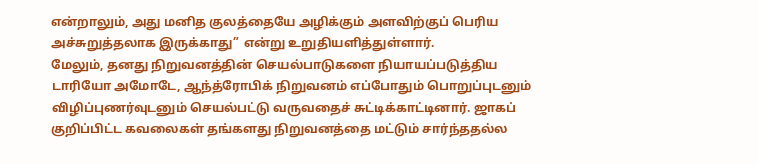என்றாலும், அது மனித குலத்தையே அழிக்கும் அளவிற்குப் பெரிய அச்சுறுத்தலாக இருக்காது” என்று உறுதியளித்துள்ளார்.
மேலும், தனது நிறுவனத்தின் செயல்பாடுகளை நியாயப்படுத்திய டாரியோ அமோடே, ஆந்த்ரோபிக் நிறுவனம் எப்போதும் பொறுப்புடனும் விழிப்புணர்வுடனும் செயல்பட்டு வருவதைச் சுட்டிக்காட்டினார். ஜாகப் குறிப்பிட்ட கவலைகள் தங்களது நிறுவனத்தை மட்டும் சார்ந்ததல்ல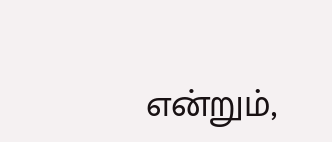என்றும்,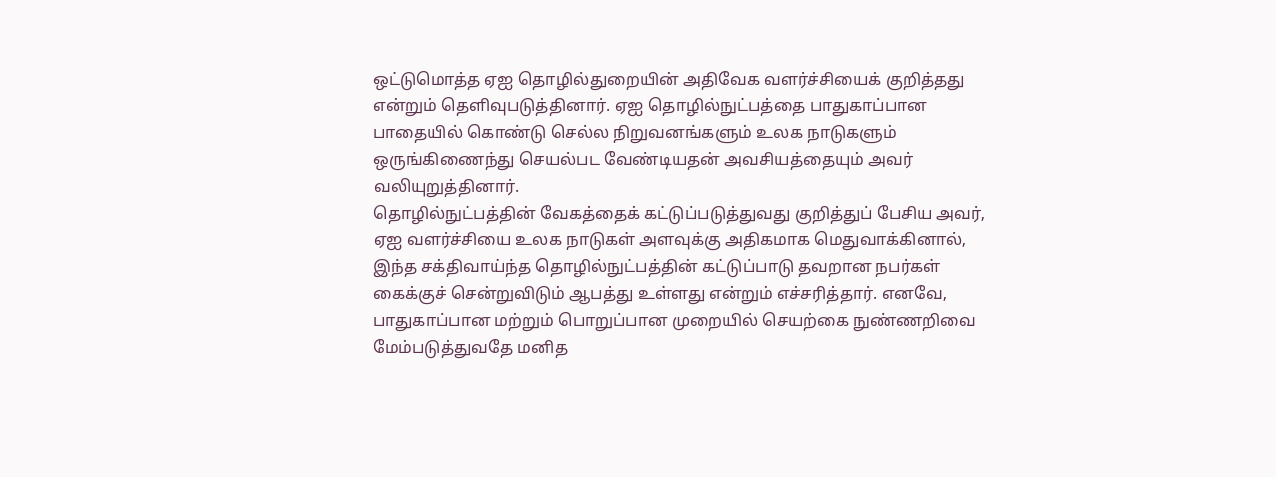ஒட்டுமொத்த ஏஐ தொழில்துறையின் அதிவேக வளர்ச்சியைக் குறித்தது என்றும் தெளிவுபடுத்தினார். ஏஐ தொழில்நுட்பத்தை பாதுகாப்பான பாதையில் கொண்டு செல்ல நிறுவனங்களும் உலக நாடுகளும் ஒருங்கிணைந்து செயல்பட வேண்டியதன் அவசியத்தையும் அவர் வலியுறுத்தினார்.
தொழில்நுட்பத்தின் வேகத்தைக் கட்டுப்படுத்துவது குறித்துப் பேசிய அவர், ஏஐ வளர்ச்சியை உலக நாடுகள் அளவுக்கு அதிகமாக மெதுவாக்கினால், இந்த சக்திவாய்ந்த தொழில்நுட்பத்தின் கட்டுப்பாடு தவறான நபர்கள் கைக்குச் சென்றுவிடும் ஆபத்து உள்ளது என்றும் எச்சரித்தார். எனவே, பாதுகாப்பான மற்றும் பொறுப்பான முறையில் செயற்கை நுண்ணறிவை மேம்படுத்துவதே மனித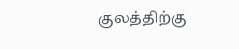குலத்திற்கு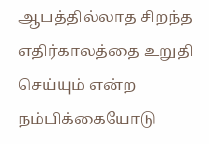ஆபத்தில்லாத சிறந்த எதிர்காலத்தை உறுதி செய்யும் என்ற நம்பிக்கையோடு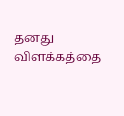தனது விளக்கத்தை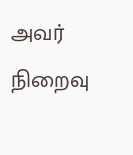அவர் நிறைவு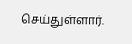செய்துள்ளார்.